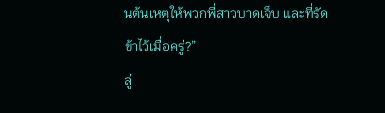นต้นเหตุให้พวกพี่สาวบาดเจ็บ และที่รัดข้าไว้เมื่อครู่?”
ลู่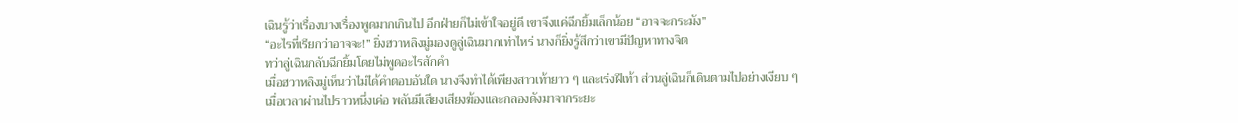เฉินรู้ว่าเรื่องบางเรื่องพูดมากเกินไป อีกฝ่ายก็ไม่เข้าใจอยู่ดี เขาจึงแค่ฉีกยิ้มเล็กน้อย “อาจจะกระมัง”
“อะไรที่เรียกว่าอาจจะ!” ยิ่งฮวาหลิงมู่มองดูลู่เฉินมากเท่าไหร่ นางก็ยิ่งรู้สึกว่าเขามีปัญหาทางจิต
ทว่าลู่เฉินกลับฉีกยิ้มโดยไม่พูดอะไรสักคำ
เมื่อฮวาหลิงมู่เห็นว่าไม่ได้คำตอบอันใด นางจึงทำได้เพียงสาวเท้ายาว ๆ และเร่งฝีเท้า ส่วนลู่เฉินก็เดินตามไปอย่างเงียบ ๆ
เมื่อเวลาผ่านไปราวหนึ่งเค่อ พลันมีเสียงเสียงฆ้องและกลองดังมาจากระยะ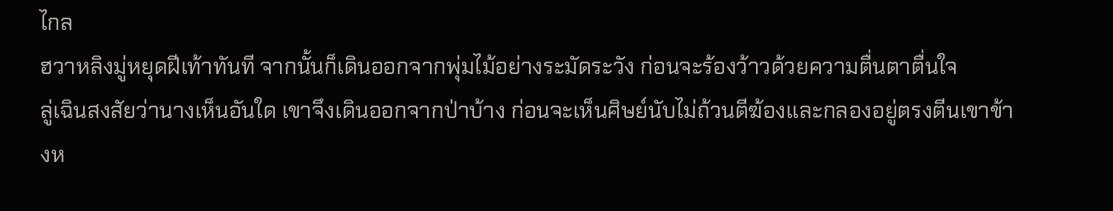ไกล
ฮวาหลิงมู่หยุดฝีเท้าทันที จากนั้นก็เดินออกจากพุ่มไม้อย่างระมัดระวัง ก่อนจะร้องว้าวด้วยความตื่นตาตื่นใจ
ลู่เฉินสงสัยว่านางเห็นอันใด เขาจึงเดินออกจากป่าบ้าง ก่อนจะเห็นศิษย์นับไม่ถ้วนตีฆ้องและกลองอยู่ตรงตีนเขาข้างห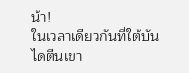น้า!
ในเวลาเดียวกันที่ใต้บันไดตีนเขา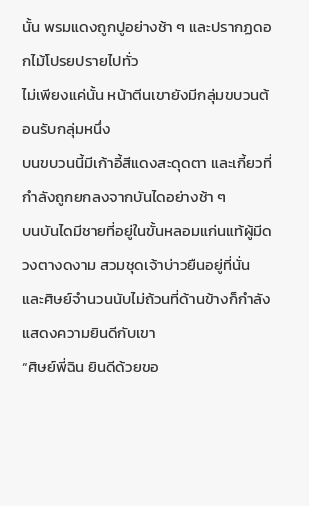นั้น พรมแดงถูกปูอย่างช้า ๆ และปรากฏดอกไม้โปรยปรายไปทั่ว
ไม่เพียงแค่นั้น หน้าตีนเขายังมีกลุ่มขบวนต้อนรับกลุ่มหนึ่ง
บนขบวนนี้มีเก้าอี้สีแดงสะดุดตา และเกี้ยวที่กำลังถูกยกลงจากบันไดอย่างช้า ๆ
บนบันไดมีชายที่อยู่ในขั้นหลอมแก่นแท้ผู้มีดวงตางดงาม สวมชุดเจ้าบ่าวยืนอยู่ที่นั่น และศิษย์จำนวนนับไม่ถ้วนที่ด้านข้างก็กำลังแสดงความยินดีกับเขา
“ศิษย์พี่ฉิน ยินดีด้วยขอ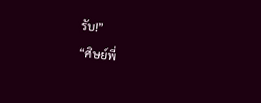รับ!”
“ศิษย์พี่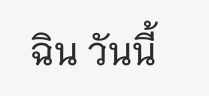ฉิน วันนี้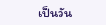เป็นวัน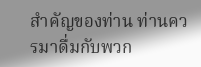สำคัญของท่าน ท่านควรมาดื่มกับพวก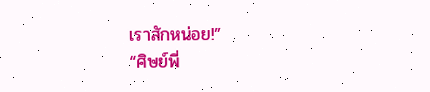เราสักหน่อย!”
“ศิษย์พี่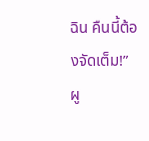ฉิน คืนนี้ต้องจัดเต็ม!”
ผู